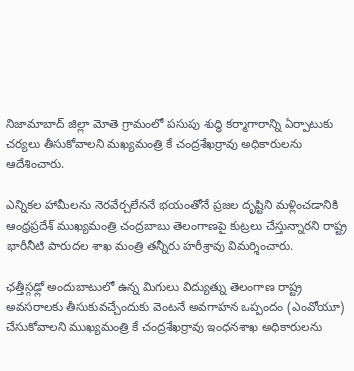నిజామాబాద్ జిల్లా మోతె గ్రామంలో పసుపు శుద్ధి కర్మాగారాన్ని ఏర్పాటుకు చర్యలు తీసుకోవాలని మఖ్యమంత్రి కే చంద్రశేఖర్రావు అధికారులను ఆదేశించారు.

ఎన్నికల హామీలను నెరవేర్చలేననే భయంతోనే ప్రజల దృష్టిని మళ్లించడానికి ఆంధ్రప్రదేశ్ ముఖ్యమంత్రి చంద్రబాబు తెలంగాణపై కుట్రలు చేస్తున్నారని రాష్ట్ర భారీనీటి పారుదల శాఖ మంత్రి తన్నీరు హరీశ్రావు విమర్శించారు.

ఛత్తీస్గఢ్లో అందుబాటులో ఉన్న మిగులు విద్యుత్ను తెలంగాణ రాష్ట్ర అవసరాలకు తీసుకువచ్చేందుకు వెంటనే అవగాహన ఒప్పందం (ఎంవోయూ) చేసుకోవాలని ముఖ్యమంత్రి కే చంద్రశేఖర్రావు ఇంధనశాఖ అధికారులను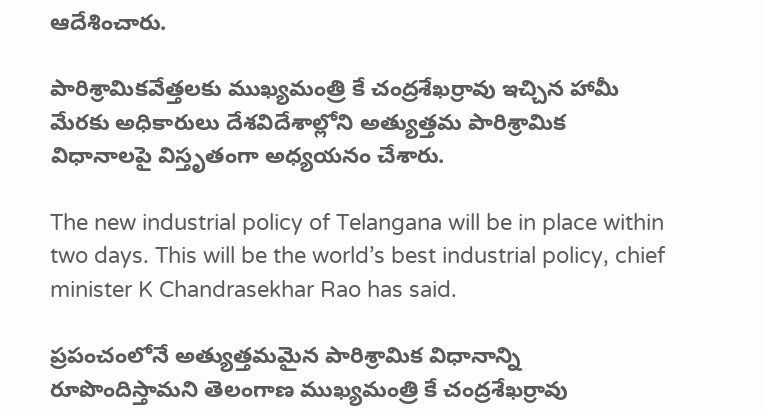ఆదేశించారు.

పారిశ్రామికవేత్తలకు ముఖ్యమంత్రి కే చంద్రశేఖర్రావు ఇచ్చిన హామీ మేరకు అధికారులు దేశవిదేశాల్లోని అత్యుత్తమ పారిశ్రామిక విధానాలపై విస్తృతంగా అధ్యయనం చేశారు.

The new industrial policy of Telangana will be in place within two days. This will be the world’s best industrial policy, chief minister K Chandrasekhar Rao has said.

ప్రపంచంలోనే అత్యుత్తమమైన పారిశ్రామిక విధానాన్ని రూపొందిస్తామని తెలంగాణ ముఖ్యమంత్రి కే చంద్రశేఖర్రావు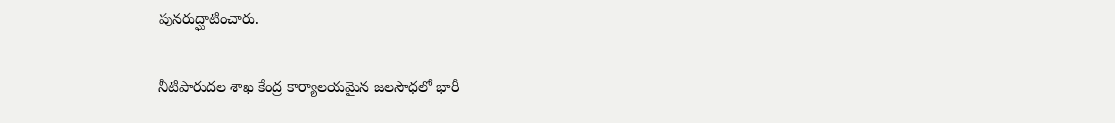పునరుద్ఘాటించారు.

నీటిపారుదల శాఖ కేంద్ర కార్యాలయమైన జలసౌధలో భారీ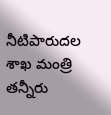నీటిపారుదల శాఖ మంత్రి తన్నీరు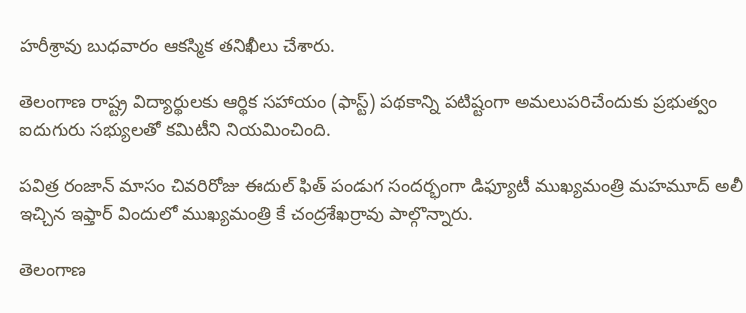హరీశ్రావు బుధవారం ఆకస్మిక తనిఖీలు చేశారు.

తెలంగాణ రాష్ట్ర విద్యార్థులకు ఆర్థిక సహాయం (ఫాస్ట్) పథకాన్ని పటిష్టంగా అమలుపరిచేందుకు ప్రభుత్వం ఐదుగురు సభ్యులతో కమిటీని నియమించింది.

పవిత్ర రంజాన్ మాసం చివరిరోజు ఈదుల్ ఫిత్ పండుగ సందర్భంగా డిఫ్యూటీ ముఖ్యమంత్రి మహమూద్ అలీ ఇచ్చిన ఇఫ్తార్ విందులో ముఖ్యమంత్రి కే చంద్రశేఖర్రావు పాల్గొన్నారు.

తెలంగాణ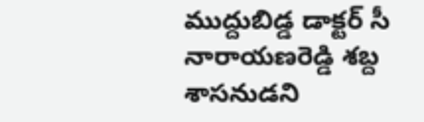ముద్దుబిడ్డ డాక్టర్ సీ నారాయణరెడ్డి శబ్ద శాసనుడని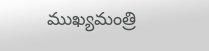ముఖ్యమంత్రి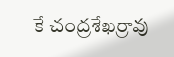కే చంద్రశేఖర్రావు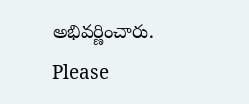అభివర్ణించారు.
Please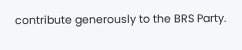contribute generously to the BRS Party.